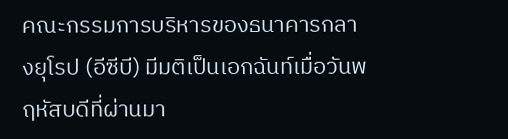คณะกรรมการบริหารของธนาคารกลางยุโรป (อีซีบี) มีมติเป็นเอกฉันท์เมื่อวันพฤหัสบดีที่ผ่านมา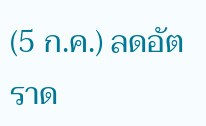(5 ก.ค.) ลดอัตราด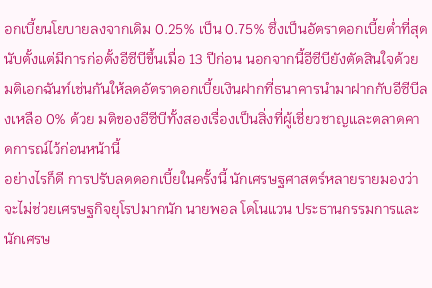อกเบี้ยนโยบายลงจากเดิม 0.25% เป็น 0.75% ซึ่งเป็นอัตราดอกเบี้ยต่ำที่สุดนับตั้งแต่มีการก่อตั้งอีซีบีขึ้นเมื่อ 13 ปีก่อน นอกจากนี้อีซีบียังตัดสินใจด้วยมติเอกฉันท์เช่นกันให้ลดอัตราดอกเบี้ยเงินฝากที่ธนาคารนำมาฝากกับอีซีบีลงเหลือ 0% ด้วย มติของอีซีบีทั้งสองเรื่องเป็นสิ่งที่ผู้เชี่ยวชาญและตลาดคาดการณ์ไว้ก่อนหน้านี้
อย่างไรก็ดี การปรับลดดอกเบี้ยในครั้งนี้ นักเศรษฐศาสตร์หลายรายมองว่าจะไม่ช่วยเศรษฐกิจยุโรปมากนัก นายพอล โดโนแวน ประธานกรรมการและนักเศรษ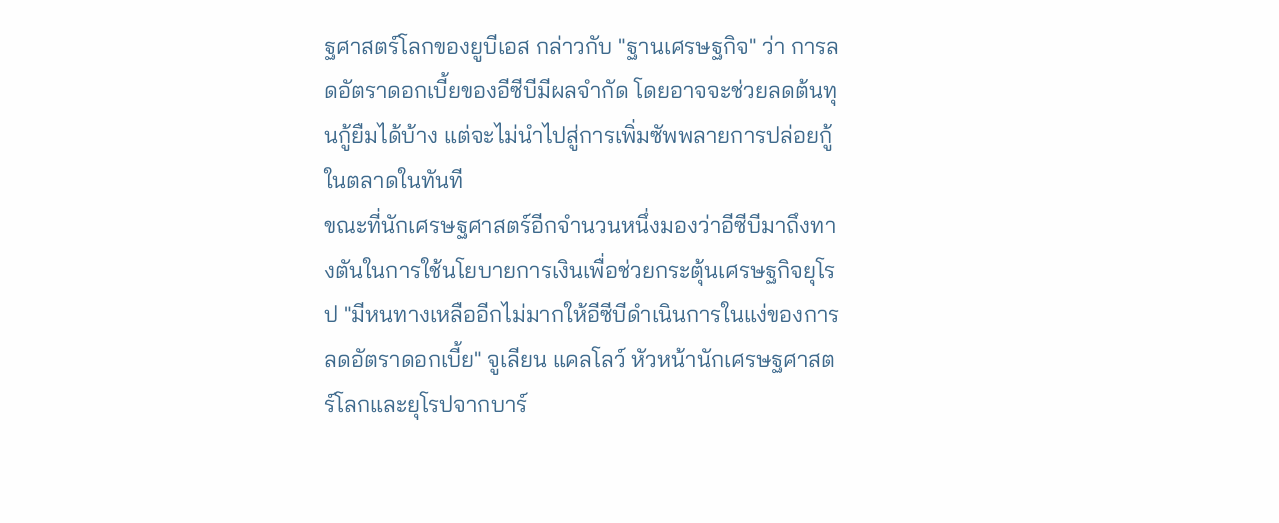ฐศาสตร์โลกของยูบีเอส กล่าวกับ "ฐานเศรษฐกิจ" ว่า การลดอัตราดอกเบี้ยของอีซีบีมีผลจำกัด โดยอาจจะช่วยลดต้นทุนกู้ยืมได้บ้าง แต่จะไม่นำไปสู่การเพิ่มซัพพลายการปล่อยกู้ในตลาดในทันที
ขณะที่นักเศรษฐศาสตร์อีกจำนวนหนึ่งมองว่าอีซีบีมาถึงทางตันในการใช้นโยบายการเงินเพื่อช่วยกระตุ้นเศรษฐกิจยุโรป "มีหนทางเหลืออีกไม่มากให้อีซีบีดำเนินการในแง่ของการลดอัตราดอกเบี้ย" จูเลียน แคลโลว์ หัวหน้านักเศรษฐศาสตร์โลกและยุโรปจากบาร์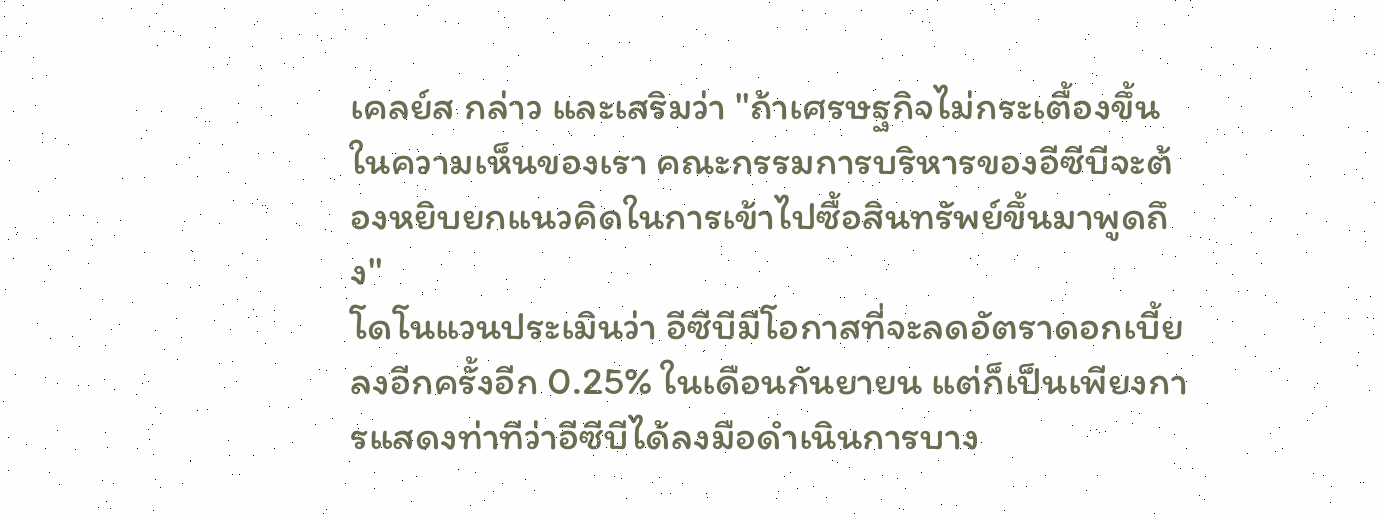เคลย์ส กล่าว และเสริมว่า "ถ้าเศรษฐกิจไม่กระเตื้องขึ้น ในความเห็นของเรา คณะกรรมการบริหารของอีซีบีจะต้องหยิบยกแนวคิดในการเข้าไปซื้อสินทรัพย์ขึ้นมาพูดถึง"
โดโนแวนประเมินว่า อีซีบีมีโอกาสที่จะลดอัตราดอกเบี้ยลงอีกครั้งอีก 0.25% ในเดือนกันยายน แต่ก็เป็นเพียงการแสดงท่าทีว่าอีซีบีได้ลงมือดำเนินการบาง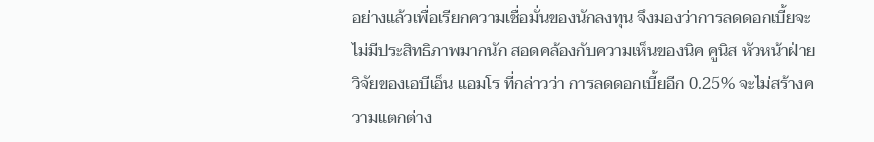อย่างแล้วเพื่อเรียกความเชื่อมั่นของนักลงทุน จึงมองว่าการลดดอกเบี้ยจะไม่มีประสิทธิภาพมากนัก สอดคล้องกับความเห็นของนิค คูนิส หัวหน้าฝ่ายวิจัยของเอบีเอ็น แอมโร ที่กล่าวว่า การลดดอกเบี้ยอีก 0.25% จะไม่สร้างความแตกต่าง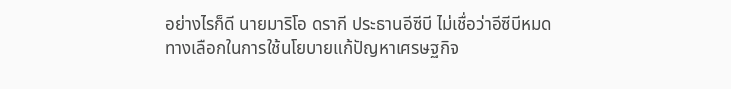อย่างไรก็ดี นายมาริโอ ดรากี ประธานอีซีบี ไม่เชื่อว่าอีซีบีหมดทางเลือกในการใช้นโยบายแก้ปัญหาเศรษฐกิจ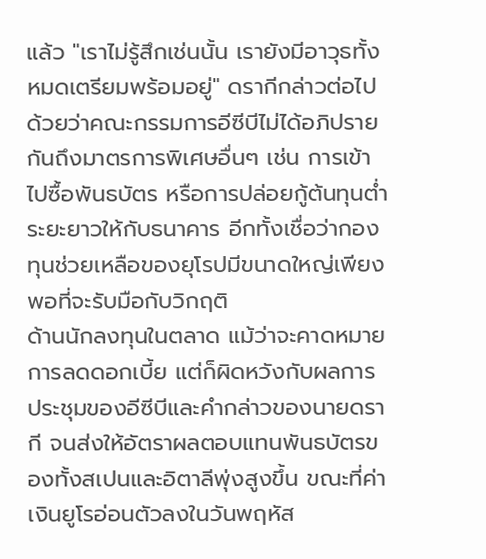แล้ว "เราไม่รู้สึกเช่นนั้น เรายังมีอาวุธทั้งหมดเตรียมพร้อมอยู่" ดรากีกล่าวต่อไปด้วยว่าคณะกรรมการอีซีบีไม่ได้อภิปรายกันถึงมาตรการพิเศษอื่นๆ เช่น การเข้าไปซื้อพันธบัตร หรือการปล่อยกู้ต้นทุนต่ำระยะยาวให้กับธนาคาร อีกทั้งเชื่อว่ากองทุนช่วยเหลือของยุโรปมีขนาดใหญ่เพียงพอที่จะรับมือกับวิกฤติ
ด้านนักลงทุนในตลาด แม้ว่าจะคาดหมายการลดดอกเบี้ย แต่ก็ผิดหวังกับผลการประชุมของอีซีบีและคำกล่าวของนายดรากี จนส่งให้อัตราผลตอบแทนพันธบัตรของทั้งสเปนและอิตาลีพุ่งสูงขึ้น ขณะที่ค่าเงินยูโรอ่อนตัวลงในวันพฤหัส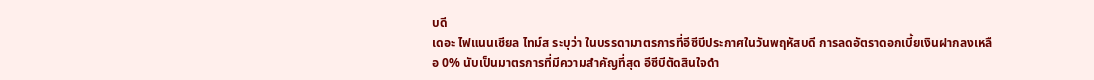บดี
เดอะ ไฟแนนเชียล ไทม์ส ระบุว่า ในบรรดามาตรการที่อีซีบีประกาศในวันพฤหัสบดี การลดอัตราดอกเบี้ยเงินฝากลงเหลือ 0% นับเป็นมาตรการที่มีความสำคัญที่สุด อีซีบีตัดสินใจดำ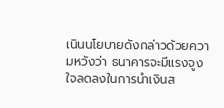เนินนโยบายดังกล่าวด้วยความหวังว่า ธนาคารจะมีแรงจูงใจลดลงในการนำเงินส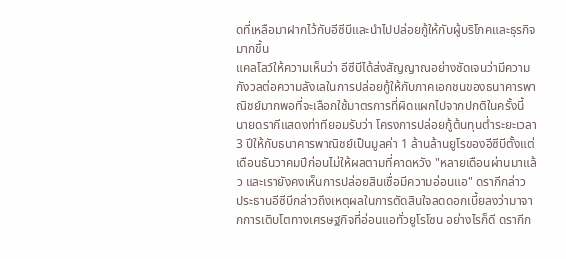ดที่เหลือมาฝากไว้กับอีซีบีและนำไปปล่อยกู้ให้กับผู้บริโภคและธุรกิจมากขึ้น
แคลโลว์ให้ความเห็นว่า อีซีบีได้ส่งสัญญาณอย่างชัดเจนว่ามีความกังวลต่อความลังเลในการปล่อยกู้ให้กับภาคเอกชนของธนาคารพาณิชย์มากพอที่จะเลือกใช้มาตรการที่ผิดแผกไปจากปกติในครั้งนี้ นายดรากีแสดงท่าทียอมรับว่า โครงการปล่อยกู้ต้นทุนต่ำระยะเวลา 3 ปีให้กับธนาคารพาณิชย์เป็นมูลค่า 1 ล้านล้านยูโรของอีซีบีตั้งแต่เดือนธันวาคมปีก่อนไม่ให้ผลตามที่คาดหวัง "หลายเดือนผ่านมาแล้ว และเรายังคงเห็นการปล่อยสินเชื่อมีความอ่อนแอ" ดรากีกล่าว
ประธานอีซีบีกล่าวถึงเหตุผลในการตัดสินใจลดดอกเบี้ยลงว่ามาจากการเติบโตทางเศรษฐกิจที่อ่อนแอทั่วยูโรโซน อย่างไรก็ดี ดรากีก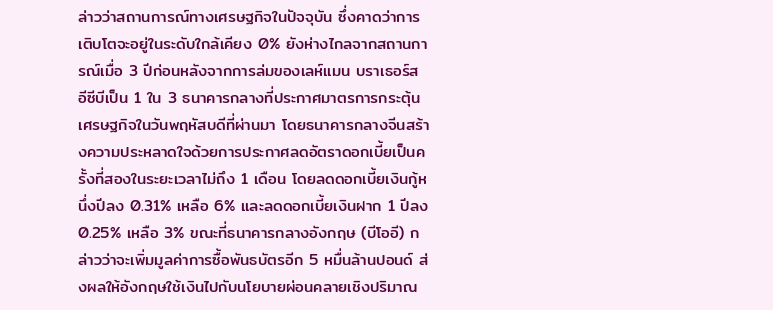ล่าวว่าสถานการณ์ทางเศรษฐกิจในปัจจุบัน ซึ่งคาดว่าการเติบโตจะอยู่ในระดับใกล้เคียง 0% ยังห่างไกลจากสถานการณ์เมื่อ 3 ปีก่อนหลังจากการล่มของเลห์แมน บราเธอร์ส
อีซีบีเป็น 1 ใน 3 ธนาคารกลางที่ประกาศมาตรการกระตุ้นเศรษฐกิจในวันพฤหัสบดีที่ผ่านมา โดยธนาคารกลางจีนสร้างความประหลาดใจด้วยการประกาศลดอัตราดอกเบี้ยเป็นครั้งที่สองในระยะเวลาไม่ถึง 1 เดือน โดยลดดอกเบี้ยเงินกู้หนึ่งปีลง 0.31% เหลือ 6% และลดดอกเบี้ยเงินฝาก 1 ปีลง 0.25% เหลือ 3% ขณะที่ธนาคารกลางอังกฤษ (บีโออี) กล่าวว่าจะเพิ่มมูลค่าการซื้อพันธบัตรอีก 5 หมื่นล้านปอนด์ ส่งผลให้อังกฤษใช้เงินไปกับนโยบายผ่อนคลายเชิงปริมาณ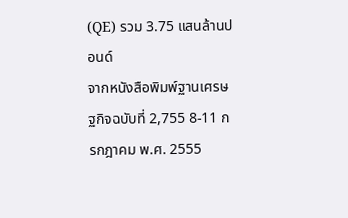(QE) รวม 3.75 แสนล้านปอนด์
จากหนังสือพิมพ์ฐานเศรษฐกิจฉบับที่ 2,755 8-11 กรกฎาคม พ.ศ. 2555